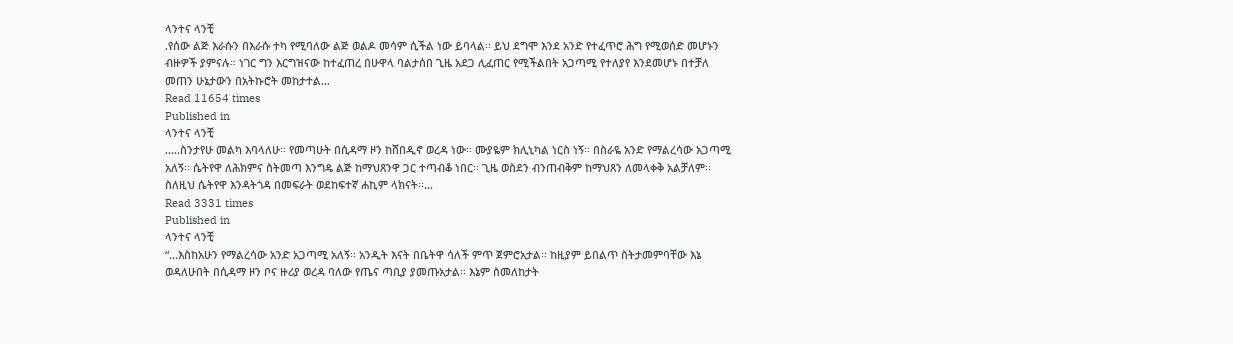ላንተና ላንቺ
.የሰው ልጅ እራሱን በእራሱ ተካ የሚባለው ልጅ ወልዶ መሳም ሲችል ነው ይባላል፡፡ ይህ ደግሞ እንደ አንድ የተፈጥሮ ሕግ የሚወሰድ መሆኑን ብዙዎች ያምናሉ። ነገር ግን እርግዝናው ከተፈጠረ በሁዋላ ባልታሰበ ጊዜ አደጋ ሊፈጠር የሚችልበት አጋጣሚ የተለያየ እንደመሆኑ በተቻለ መጠን ሁኔታውን በአትኩሮት መከታተል…
Read 11654 times
Published in
ላንተና ላንቺ
.....ስንታየሁ መልካ እባላለሁ፡፡ የመጣሁት በሲዳማ ዞን ከሸበዲኖ ወረዳ ነው፡፡ ሙያዬም ክሊኒካል ነርስ ነኝ፡፡ በስራዬ አንድ የማልረሳው አጋጣሚ አለኝ፡፡ ሴትየዋ ለሕክምና ስትመጣ እንግዴ ልጅ ከማህጸንዋ ጋር ተጣብቆ ነበር፡፡ ጊዜ ወስደን ብንጠብቅም ከማህጸን ለመላቀቅ አልቻለም፡፡ ስለዚህ ሴትየዋ እንዳትጎዳ በመፍራት ወደከፍተኛ ሐኪም ላክናት፡፡…
Read 3331 times
Published in
ላንተና ላንቺ
“...እስከአሁን የማልረሳው አንድ አጋጣሚ አለኝ፡፡ አንዲት እናት በቤትዋ ሳለች ምጥ ጀምሮአታል፡፡ ከዚያም ይበልጥ ስትታመምባቸው እኔ ወዳለሁበት በሲዳማ ዞን ቦና ዙሪያ ወረዳ ባለው የጤና ጣቢያ ያመጡአታል፡፡ እኔም ስመለከታት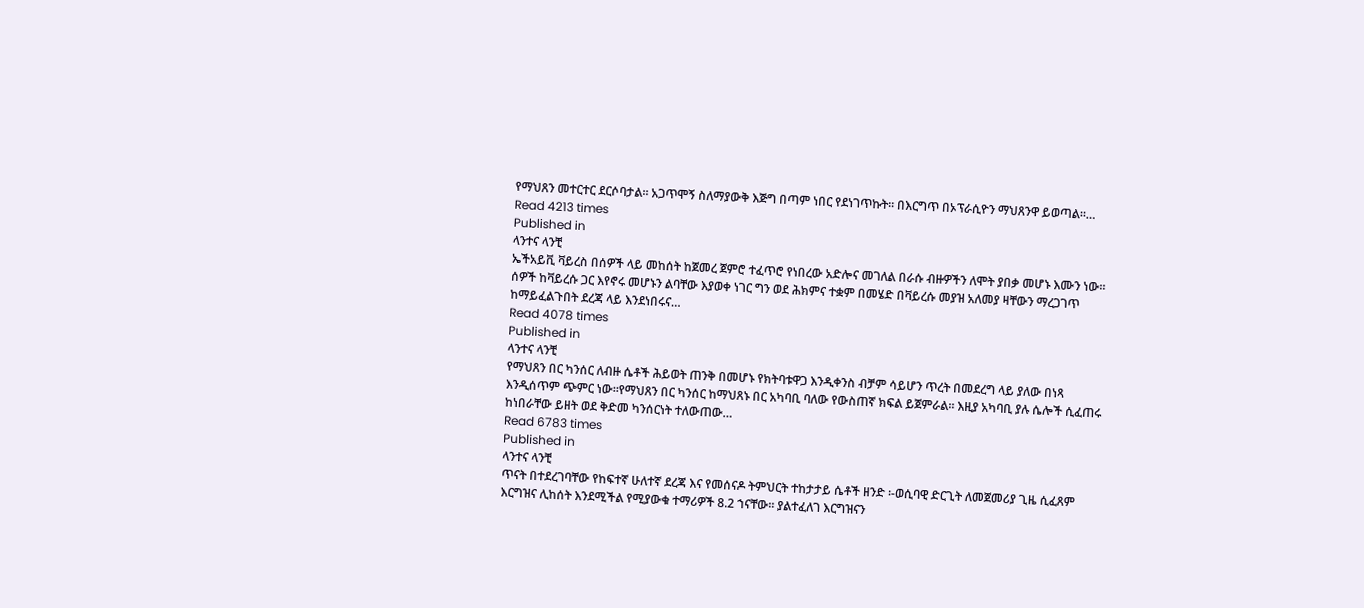የማህጸን መተርተር ደርሶባታል፡፡ አጋጥሞኝ ስለማያውቅ እጅግ በጣም ነበር የደነገጥኩት፡፡ በእርግጥ በኦፕራሲዮን ማህጸንዋ ይወጣል።…
Read 4213 times
Published in
ላንተና ላንቺ
ኤችአይቪ ቫይረስ በሰዎች ላይ መከሰት ከጀመረ ጀምሮ ተፈጥሮ የነበረው አድሎና መገለል በራሱ ብዙዎችን ለሞት ያበቃ መሆኑ እሙን ነው፡፡ ሰዎች ከቫይረሱ ጋር እየኖሩ መሆኑን ልባቸው እያወቀ ነገር ግን ወደ ሕክምና ተቋም በመሄድ በቫይረሱ መያዝ አለመያ ዛቸውን ማረጋገጥ ከማይፈልጉበት ደረጃ ላይ እንደነበሩና…
Read 4078 times
Published in
ላንተና ላንቺ
የማህጸን በር ካንሰር ለብዙ ሴቶች ሕይወት ጠንቅ በመሆኑ የክትባቱዋጋ እንዲቀንስ ብቻም ሳይሆን ጥረት በመደረግ ላይ ያለው በነጻ እንዲሰጥም ጭምር ነው፡፡የማህጸን በር ካንሰር ከማህጸኑ በር አካባቢ ባለው የውስጠኛ ክፍል ይጀምራል፡፡ እዚያ አካባቢ ያሉ ሴሎች ሲፈጠሩ ከነበራቸው ይዘት ወደ ቅድመ ካንሰርነት ተለውጠው…
Read 6783 times
Published in
ላንተና ላንቺ
ጥናት በተደረገባቸው የከፍተኛ ሁለተኛ ደረጃ እና የመሰናዶ ትምህርት ተከታታይ ሴቶች ዘንድ ፡-ወሲባዊ ድርጊት ለመጀመሪያ ጊዜ ሲፈጸም እርግዝና ሊከሰት እንደሚችል የሚያውቁ ተማሪዎች 8.2 ኀናቸው፡፡ ያልተፈለገ እርግዝናን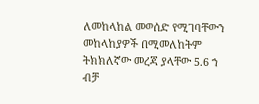ለመከላከል መወሰድ የሚገባቸውን መከላከያዎች በሚመለከትም ትክክለኛው መረጃ ያላቸው 5.6 ኀ ብቻ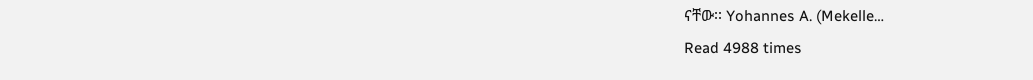ናቸው፡፡ Yohannes A. (Mekelle…
Read 4988 times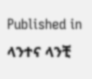Published in
ላንተና ላንቺ